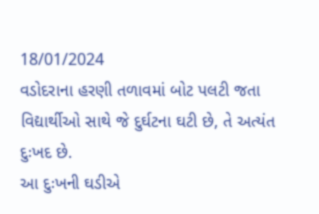18/01/2024
વડોદરાના હરણી તળાવમાં બોટ પલટી જતા વિદ્યાર્થીઓ સાથે જે દુર્ઘટના ઘટી છે, તે અત્યંત દુઃખદ છે.
આ દુઃખની ઘડીએ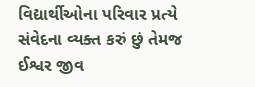વિદ્યાર્થીઓના પરિવાર પ્રત્યે સંવેદના વ્યક્ત કરું છું તેમજ ઈશ્વર જીવ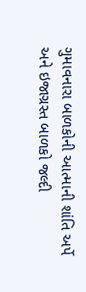ગુમાવનારા બાળકોની આત્માની શાંતિ અર્પે અને ઇજાગ્રસ્ત બાળકો જલ્દી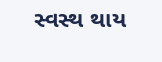સ્વસ્થ થાય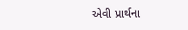એવી પ્રાર્થના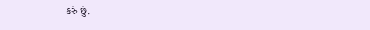કરું છું.